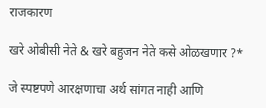राजकारण

खरे ओबीसी नेते & खरे बहुजन नेते कसे ओळखणार ?*

जे स्पष्टपणे आरक्षणाचा अर्थ सांगत नाही आणि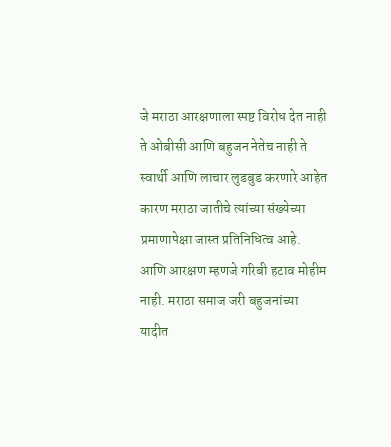जे मराठा आरक्षणाला स्पष्ट विरोध देत नाही ते ओबीसी आणि बहुजन नेतेच नाही ते स्वार्थी आणि लाचार लुडबुड करणारे आहेत कारण मराठा जातीचे त्यांच्या संख्येच्या प्रमाणापेक्षा जास्त प्रतिनिधित्व आहे. आणि आरक्षण म्हणजे गरिबी हटाव मोहीम नाही. मराठा समाज जरी बहुजनांच्या यादीत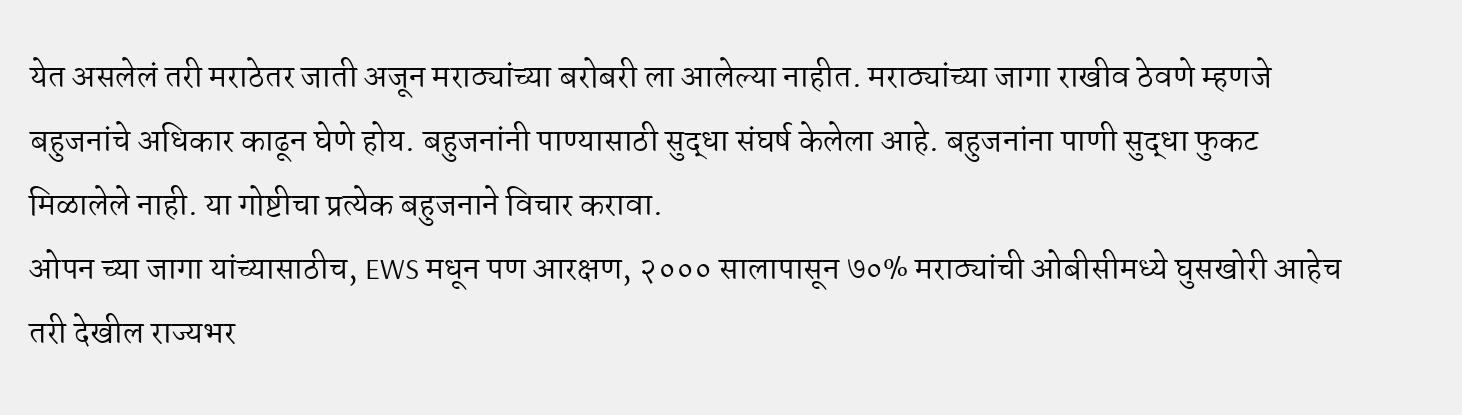येत असलेलं तरी मराठेतर जाती अजून मराठ्यांच्या बरोबरी ला आलेल्या नाहीत. मराठ्यांच्या जागा राखीव ठेवणे म्हणजे बहुजनांचे अधिकार काढून घेणे होय. बहुजनांनी पाण्यासाठी सुद्धा संघर्ष केलेला आहे. बहुजनांना पाणी सुद्धा फुकट मिळालेले नाही. या गोष्टीचा प्रत्येक बहुजनाने विचार करावा.
ओपन च्या जागा यांच्यासाठीच, EWS मधून पण आरक्षण, २००० सालापासून ७०% मराठ्यांची ओबीसीमध्ये घुसखोरी आहेच तरी देखील राज्यभर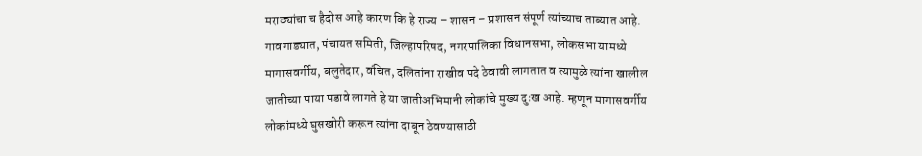मराठ्यांचा च हैदोस आहे कारण कि हे राज्य – शासन – प्रशासन संपूर्ण त्यांच्याच ताब्यात आहे. गावगाड्यात, पंचायत समिती, जिल्हापरिषद, नगरपालिका विधानसभा, लोकसभा यामध्ये मागासवर्गीय, बलुतेदार, वंचित, दलितांना राखीव पदे ठेवावी लागतात व त्यामुळे त्यांना खालील जातीच्या पाया पडावे लागते हे या जातीअभिमानी लोकांचे मुख्य दुःख आहे. म्हणून मागासवर्गीय लोकांमध्ये घुसखोरी करून त्यांना दाबून ठेवण्यासाठी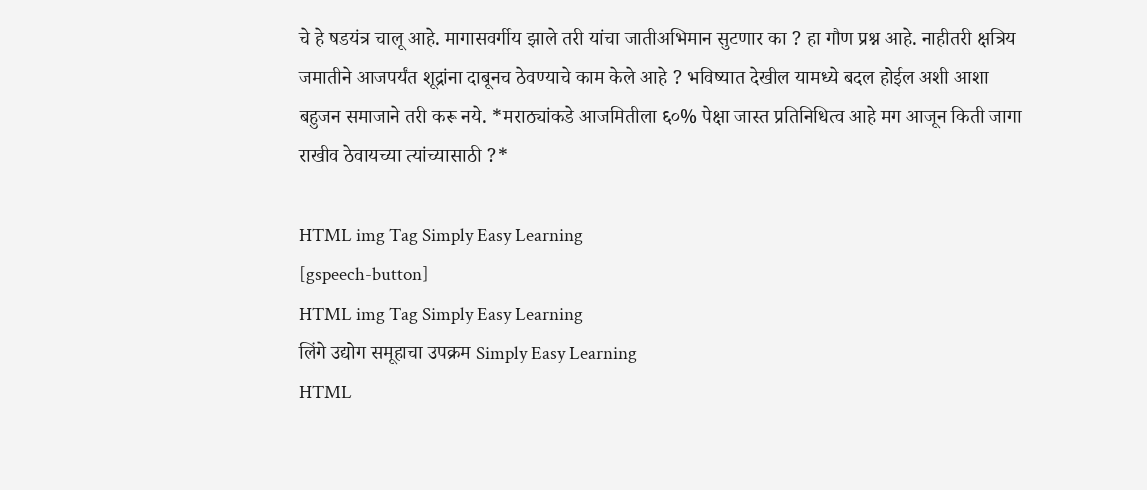चे हे षडयंत्र चालू आहे. मागासवर्गीय झाले तरी यांचा जातीअभिमान सुटणार का ? हा गौण प्रश्न आहे. नाहीतरी क्षत्रिय जमातीने आजपर्यंत शूद्रांना दाबूनच ठेवण्याचे काम केले आहे ? भविष्यात देखील यामध्ये बदल होईल अशी आशा बहुजन समाजाने तरी करू नये. *मराठ्यांकडे आजमितीला ६०% पेक्षा जास्त प्रतिनिधित्व आहे मग आजून किती जागा राखीव ठेवायच्या त्यांच्यासाठी ?*

HTML img Tag Simply Easy Learning
[gspeech-button]
HTML img Tag Simply Easy Learning
लिंगे उद्योग समूहाचा उपक्रम Simply Easy Learning
HTML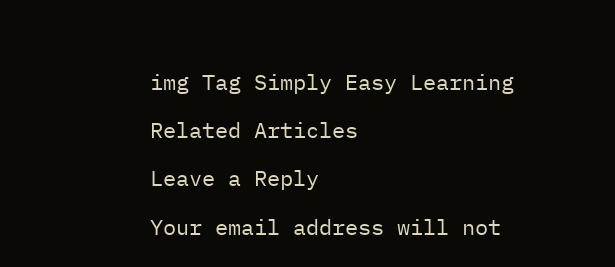img Tag Simply Easy Learning

Related Articles

Leave a Reply

Your email address will not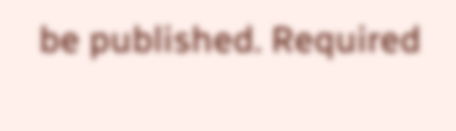be published. Required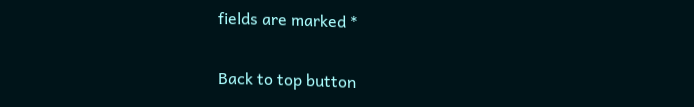fields are marked *

Back to top button